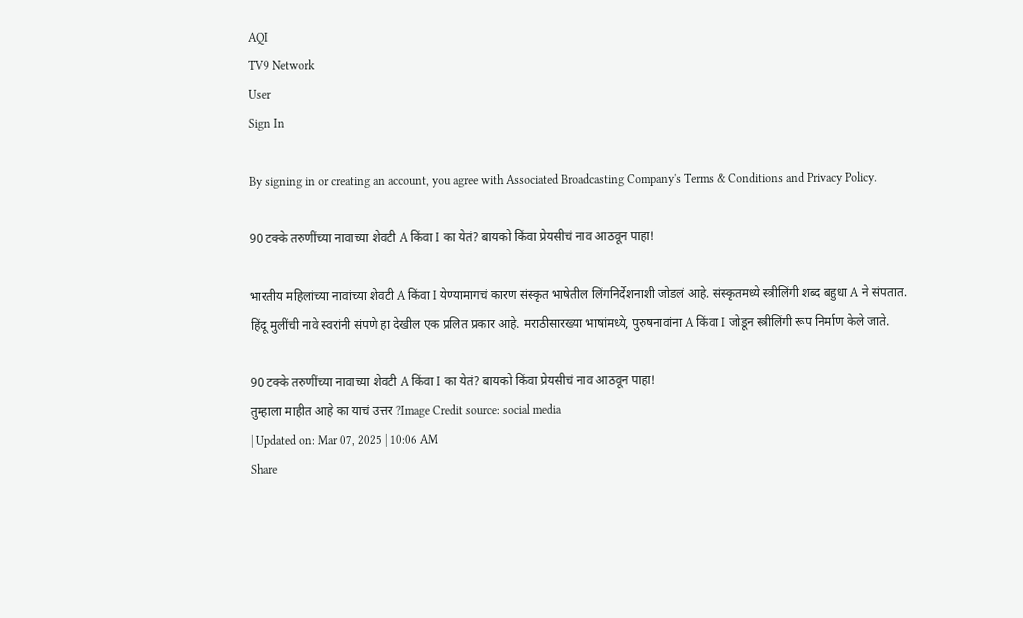AQI
TV9 Network
User
Sign In

By signing in or creating an account, you agree with Associated Broadcasting Company's Terms & Conditions and Privacy Policy.

90 टक्के तरुणींच्या नावाच्या शेवटी A किंवा I का येतं? बायको किंवा प्रेयसीचं नाव आठवून पाहा!

भारतीय महिलांच्या नावांच्या शेवटी A किंवा I येण्यामागचं कारण संस्कृत भाषेतील लिंगनिर्देशनाशी जोडलं आहे. संस्कृतमध्ये स्त्रीलिंगी शब्द बहुधा A ने संपतात. हिंदू मुलींची नावे स्वरांनी संपणे हा देखील एक प्रलित प्रकार आहे. मराठीसारख्या भाषांमध्ये, पुरुषनावांना A किंवा I जोडून स्त्रीलिंगी रूप निर्माण केले जाते.

90 टक्के तरुणींच्या नावाच्या शेवटी A किंवा I का येतं? बायको किंवा प्रेयसीचं नाव आठवून पाहा!
तुम्हाला माहीत आहे का याचं उत्तर ?Image Credit source: social media
| Updated on: Mar 07, 2025 | 10:06 AM
Share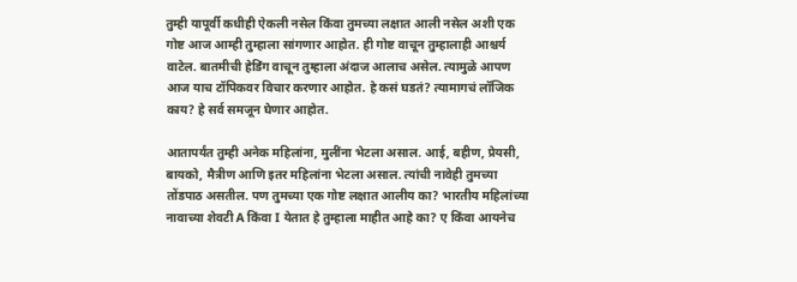तुम्ही यापूर्वी कधीही ऐकली नसेल किंवा तुमच्या लक्षात आली नसेल अशी एक गोष्ट आज आम्ही तुम्हाला सांगणार आहोत. ही गोष्ट वाचून तुम्हालाही आश्चर्य वाटेल. बातमीची हेडिंग वाचून तुम्हाला अंदाज आलाच असेल. त्यामुळे आपण आज याच टॉपिकवर विचार करणार आहोत. हे कसं घडतं? त्यामागचं लॉजिक काय? हे सर्व समजून घेणार आहोत.

आतापर्यंत तुम्ही अनेक महिलांना, मुलींना भेटला असाल. आई, बहीण, प्रेयसी, बायको, मैत्रीण आणि इतर महिलांना भेटला असाल. त्यांची नावेही तुमच्या तोंडपाठ असतील. पण तुमच्या एक गोष्ट लक्षात आलीय का? भारतीय महिलांच्या नावाच्या शेवटी A किंवा I येतात हे तुम्हाला माहीत आहे का? ए किंवा आयनेच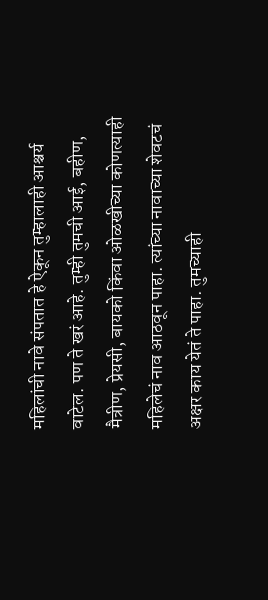महिलांची नावे संपतात हे ऐकून तुम्हालाही आश्चर्य वाटेल. पण ते खरं आहे. तुम्ही तुमची आई, बहीण, मैत्रीण, प्रेयसी, बायको किंवा ओळखीच्या कोणत्याही महिलेचं नाव आठवून पाहा. त्यांच्या नावाच्या शेवटचं अक्षर काय येतं ते पाहा. तुमच्याही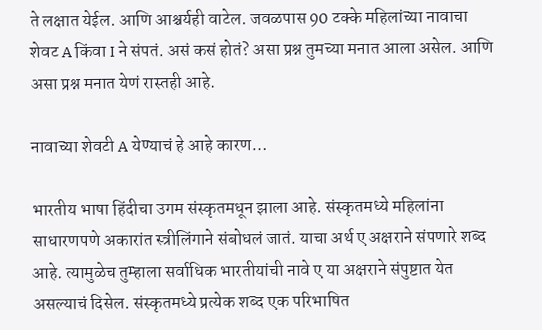ते लक्षात येईल. आणि आश्चर्यही वाटेल. जवळपास 90 टक्के महिलांच्या नावाचा शेवट A किंवा I ने संपतं. असं कसं होतं? असा प्रश्न तुमच्या मनात आला असेल. आणि असा प्रश्न मनात येणं रास्तही आहे.

नावाच्या शेवटी A येण्याचं हे आहे कारण…

भारतीय भाषा हिंदीचा उगम संस्कृतमधून झाला आहे. संस्कृतमध्ये महिलांना साधारणपणे अकारांत स्त्रीलिंगाने संबोधलं जातं. याचा अर्थ ए अक्षराने संपणारे शब्द आहे. त्यामुळेच तुम्हाला सर्वाधिक भारतीयांची नावे ए या अक्षराने संपुष्टात येत असल्याचं दिसेल. संस्कृतमध्ये प्रत्येक शब्द एक परिभाषित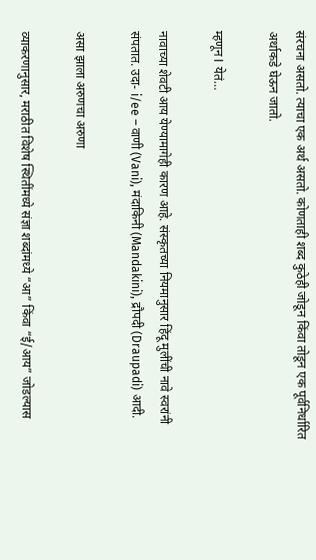संरचना असतो. त्याचा एक अर्थ असतो. कोणताही शब्द कुठेही जोडून किंवा तोडून एक पूर्वनिर्धारित अर्थाकडे घेऊन जातो.

म्हणून I येतं…

नावाच्या शेवटी आय येण्यामागेही कारण आहे. संस्कृतच्या नियमानुसार हिंदू मुलींची नावे स्वरांनी संपतात. उदा- i/ee – वाणी (Vani), मंदाकिनी (Mandakini), द्रौपदी (Draupadi) आदी.

असा झाला अरुणचा अरुणा

व्याकरणानुसार, मराठीत विशेष स्थितींमध्ये संज्ञा शब्दांमध्ये “आ” किंवा “ई/आय” जोडल्यास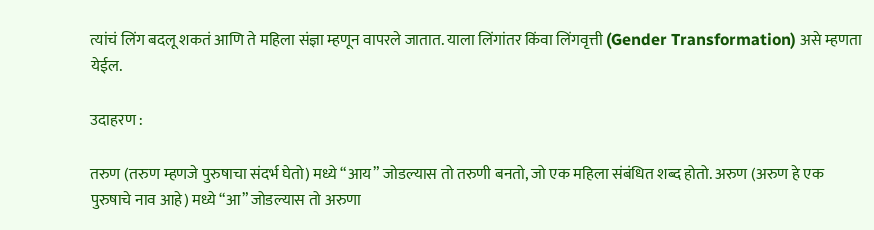त्यांचं लिंग बदलू शकतं आणि ते महिला संज्ञा म्हणून वापरले जातात. याला लिंगांतर किंवा लिंगवृत्ती (Gender Transformation) असे म्हणता येईल.

उदाहरण :

तरुण (तरुण म्हणजे पुरुषाचा संदर्भ घेतो) मध्ये “आय” जोडल्यास तो तरुणी बनतो, जो एक महिला संबंधित शब्द होतो. अरुण (अरुण हे एक पुरुषाचे नाव आहे) मध्ये “आ” जोडल्यास तो अरुणा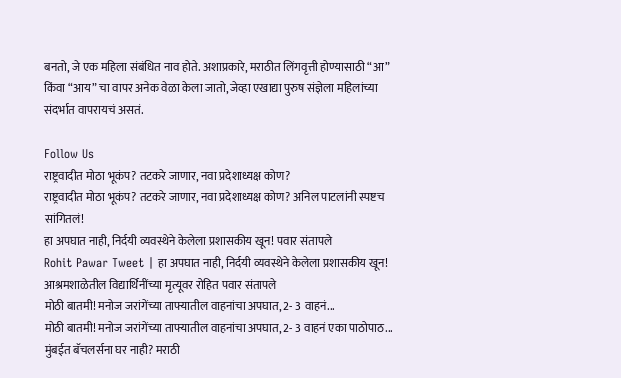बनतो, जे एक महिला संबंधित नाव होते. अशाप्रकारे, मराठीत लिंगवृत्ती होण्यासाठी “आ” किंवा “आय” चा वापर अनेक वेळा केला जातो, जेव्हा एखाद्या पुरुष संज्ञेला महिलांच्या संदर्भात वापरायचं असतं.

Follow Us
राष्ट्रवादीत मोठा भूकंप? तटकरे जाणार, नवा प्रदेशाध्यक्ष कोण?
राष्ट्रवादीत मोठा भूकंप? तटकरे जाणार, नवा प्रदेशाध्यक्ष कोण? अनिल पाटलांनी स्पष्टच सांगितलं!
हा अपघात नाही, निर्दयी व्यवस्थेने केलेला प्रशासकीय खून! पवार संतापले
Rohit Pawar Tweet | हा अपघात नाही, निर्दयी व्यवस्थेने केलेला प्रशासकीय खून! आश्रमशाळेतील विद्यार्थिनींच्या मृत्यूवर रोहित पवार संतापले
मोठी बातमी! मनोज जरांगेंच्या ताफ्यातील वाहनांचा अपघात, 2- 3 वाहनं...
मोठी बातमी! मनोज जरांगेंच्या ताफ्यातील वाहनांचा अपघात, 2- 3 वाहनं एका पाठोपाठ...
मुंबईत बॅचलर्सना घर नाही? मराठी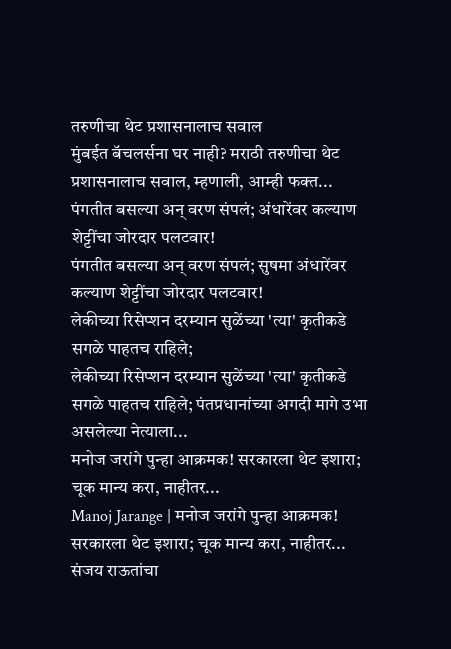तरुणीचा थेट प्रशासनालाच सवाल
मुंबईत बॅचलर्सना घर नाही? मराठी तरुणीचा थेट प्रशासनालाच सवाल, म्हणाली, आम्ही फक्त...
पंगतीत बसल्या अन् वरण संपलं; अंधारेंवर कल्याण शेट्टींचा जोरदार पलटवार!
पंगतीत बसल्या अन् वरण संपलं; सुषमा अंधारेंवर कल्याण शेट्टींचा जोरदार पलटवार!
लेकीच्या रिसेप्शन दरम्यान सुळेंच्या 'त्या' कृतीकडे सगळे पाहतच राहिले;
लेकीच्या रिसेप्शन दरम्यान सुळेंच्या 'त्या' कृतीकडे सगळे पाहतच राहिले; पंतप्रधानांच्या अगदी मागे उभा असलेल्या नेत्याला...
मनोज जरांगे पुन्हा आक्रमक! सरकारला थेट इशारा; चूक मान्य करा, नाहीतर...
Manoj Jarange | मनोज जरांगे पुन्हा आक्रमक! सरकारला थेट इशारा; चूक मान्य करा, नाहीतर...
संजय राऊतांचा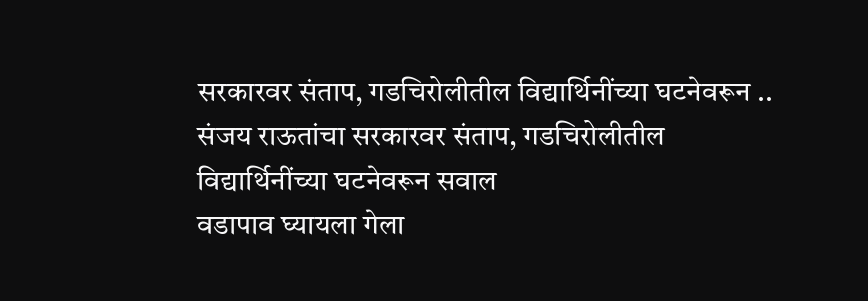सरकारवर संताप, गडचिरोलीतील विद्यार्थिनींच्या घटनेवरून ..
संजय राऊतांचा सरकारवर संताप, गडचिरोलीतील विद्यार्थिनींच्या घटनेवरून सवाल
वडापाव घ्यायला गेला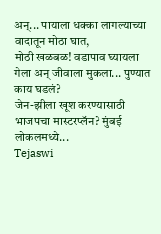अन्... पायाला धक्का लागल्याच्या वादातून मोठा घात,
मोठी खळबळ! वडापाव घ्यायला गेला अन् जीवाला मुकला... पुण्यात काय घडलं?
जेन-झीला खूश करण्यासाठी भाजपचा मास्टरप्लॅन? मुंबई लोकलमध्ये...
Tejaswi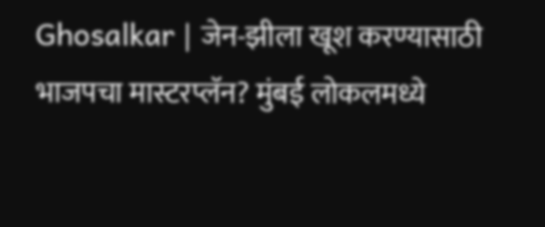Ghosalkar | जेन-झीला खूश करण्यासाठी भाजपचा मास्टरप्लॅन? मुंबई लोकलमध्ये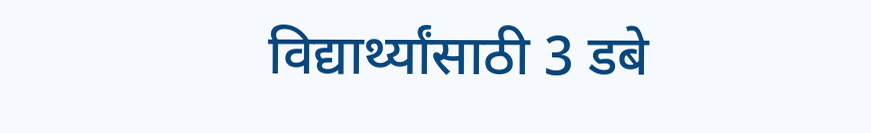विद्यार्थ्यांसाठी 3 डबे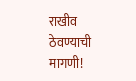राखीव ठेवण्याची मागणी!